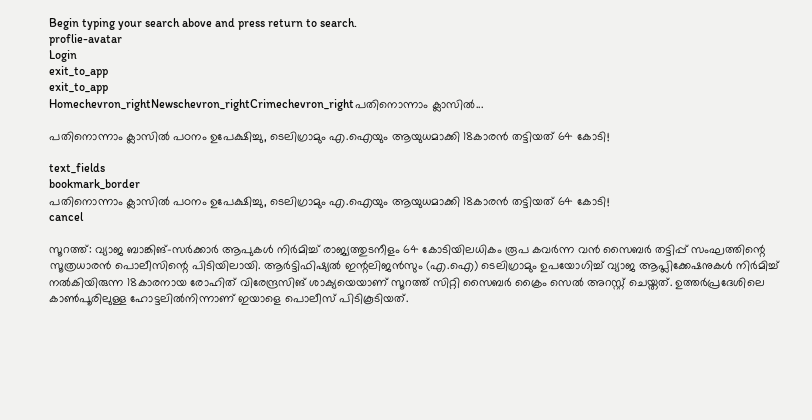Begin typing your search above and press return to search.
proflie-avatar
Login
exit_to_app
exit_to_app
Homechevron_rightNewschevron_rightCrimechevron_rightപതിനൊന്നാം ക്ലാസിൽ...

പതിനൊന്നാം ക്ലാസിൽ പഠനം ഉപേക്ഷിച്ചു, ടെലിഗ്രാമും എ.ഐയും ആയുധമാക്കി 18കാരൻ തട്ടിയത് 64 കോടി!

text_fields
bookmark_border
പതിനൊന്നാം ക്ലാസിൽ പഠനം ഉപേക്ഷിച്ചു, ടെലിഗ്രാമും എ.ഐയും ആയുധമാക്കി 18കാരൻ തട്ടിയത് 64 കോടി!
cancel

സൂറത്ത്: വ്യാജ ബാങ്കിങ്-സർക്കാർ ആപുകൾ നിർമിച്ച് രാജ്യത്തുടനീളം 64 കോടിയിലധികം രൂപ കവർന്ന വൻ സൈബർ തട്ടിപ്പ് സംഘത്തിന്റെ സൂത്രധാരൻ പൊലീസിന്റെ പിടിയിലായി. ആർട്ടിഫിഷ്യൽ ഇന്റലിജൻസും (എ.ഐ) ടെലിഗ്രാമും ഉപയോഗിച്ച് വ്യാജ ആപ്ലിക്കേഷനുകൾ നിർമിച്ച് നൽകിയിരുന്ന 18കാരനായ രോഹിത് വിരേന്ദ്രസിങ് ശാക്യയെയാണ് സൂറത്ത് സിറ്റി സൈബർ ക്രൈം സെൽ അറസ്റ്റ് ചെയ്തത്. ഉത്തർപ്രദേശിലെ കാൺപൂരിലുള്ള ഹോട്ടലിൽനിന്നാണ് ഇയാളെ പൊലീസ് പിടികൂടിയത്.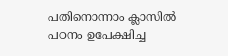പതിനൊന്നാം ക്ലാസിൽ പഠനം ഉപേക്ഷിച്ച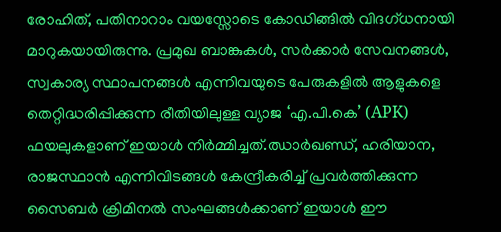രോഹിത്, പതിനാറാം വയസ്സോടെ കോഡിങ്ങിൽ വിദഗ്ധനായി മാറുകയായിരുന്നു. പ്രമുഖ ബാങ്കുകൾ, സർക്കാർ സേവനങ്ങൾ, സ്വകാര്യ സ്ഥാപനങ്ങൾ എന്നിവയുടെ പേരുകളിൽ ആളുകളെ തെറ്റിദ്ധരിപ്പിക്കുന്ന രീതിയിലുള്ള വ്യാജ ‘എ.പി.കെ’ (APK) ഫയലുകളാണ് ഇയാൾ നിർമ്മിച്ചത്.ഝാർഖണ്ഡ്, ഹരിയാന, രാജസ്ഥാൻ എന്നിവിടങ്ങൾ കേന്ദ്രീകരിച്ച് പ്രവർത്തിക്കുന്ന സൈബർ ക്രിമിനൽ സംഘങ്ങൾക്കാണ് ഇയാൾ ഈ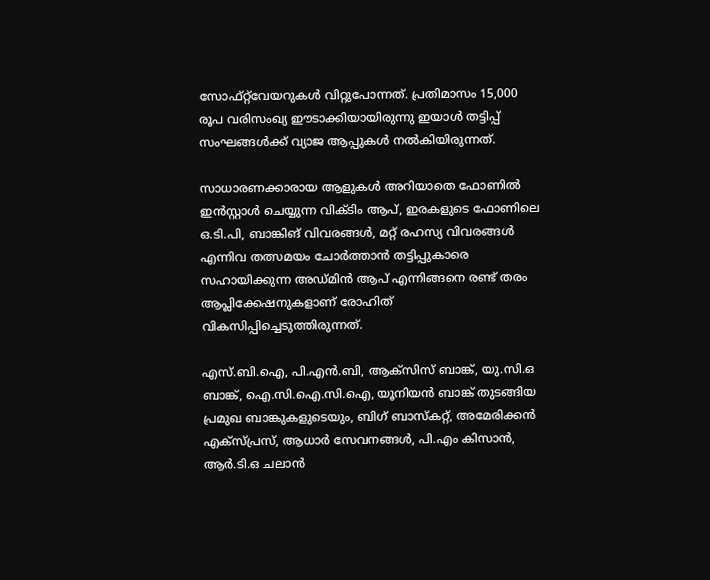സോഫ്റ്റ്‌വേയറുകൾ വിറ്റുപോന്നത്. പ്രതിമാസം 15,000 രൂപ വരിസംഖ്യ ഈടാക്കിയായിരുന്നു ഇയാൾ തട്ടിപ്പ് സംഘങ്ങൾക്ക് വ്യാജ ആപ്പുകൾ നൽകിയിരുന്നത്.

സാധാരണക്കാരായ ആളുകൾ അറിയാതെ ഫോണിൽ ഇൻസ്റ്റാൾ ചെയ്യുന്ന വിക്ടിം ആപ്, ഇരകളുടെ ഫോണിലെ ഒ.ടി.പി, ബാങ്കിങ് വിവരങ്ങൾ, മറ്റ് രഹസ്യ വിവരങ്ങൾ എന്നിവ തത്സമയം ചോർത്താൻ തട്ടിപ്പുകാരെ സഹായിക്കുന്ന അഡ്മിൻ ആപ് എന്നിങ്ങനെ രണ്ട് തരം ആപ്ലിക്കേഷനുകളാണ് രോഹിത് വികസിപ്പിച്ചെടുത്തിരുന്നത്.

എസ്.ബി.ഐ, പി.എൻ.ബി, ആക്സിസ് ബാങ്ക്, യു.സി.ഒ ബാങ്ക്, ഐ.സി.ഐ.സി.ഐ, യൂനിയൻ ബാങ്ക് തുടങ്ങിയ പ്രമുഖ ബാങ്കുകളുടെയും, ബിഗ് ബാസ്കറ്റ്, അമേരിക്കൻ എക്സ്പ്രസ്, ആധാർ സേവനങ്ങൾ, പി.എം കിസാൻ, ആർ.ടി.ഒ ചലാൻ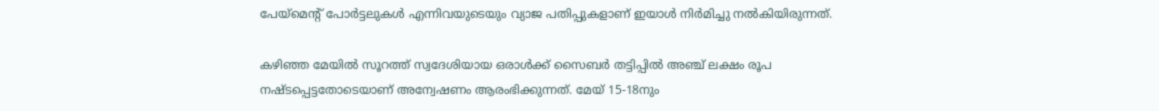പേയ്‌മെന്റ് പോർട്ടലുകൾ എന്നിവയുടെയും വ്യാജ പതിപ്പുകളാണ് ഇയാൾ നിർമിച്ചു നൽകിയിരുന്നത്.

കഴിഞ്ഞ മേയിൽ സൂറത്ത് സ്വദേശിയായ ഒരാൾക്ക് സൈബർ തട്ടിപ്പിൽ അഞ്ച് ലക്ഷം രൂപ നഷ്ടപ്പെട്ടതോടെയാണ് അന്വേഷണം ആരംഭിക്കുന്നത്. മേയ് 15-18നും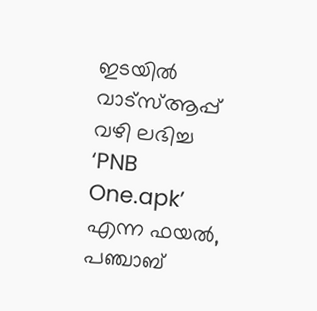ഇടയിൽ വാട്സ്ആപ്പ് വഴി ലഭിച്ച ‘PNB One.apk’ എന്ന ഫയൽ, പഞ്ചാബ്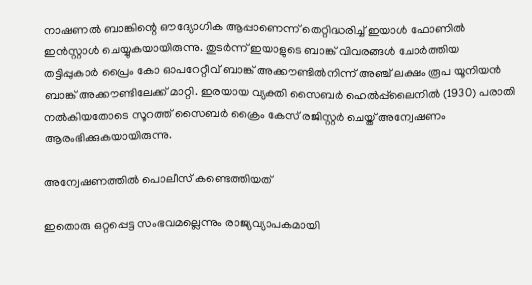നാഷണൽ ബാങ്കിന്റെ ഔദ്യോഗിക ആപ്പാണെന്ന് തെറ്റിദ്ധരിച്ച് ഇയാൾ ഫോണിൽ ഇൻസ്റ്റാൾ ചെയ്യുകയായിരുന്നു. തുടർന്ന് ഇയാളുടെ ബാങ്ക് വിവരങ്ങൾ ചോർത്തിയ തട്ടിപ്പുകാർ പ്രൈം കോ ഓപറേറ്റീവ് ബാങ്ക് അക്കൗണ്ടിൽനിന്ന് അഞ്ച് ലക്ഷം രൂപ യൂനിയൻ ബാങ്ക് അക്കൗണ്ടിലേക്ക് മാറ്റി. ഇരയായ വ്യക്തി സൈബർ ഹെൽപ്പ്‌ലൈനിൽ (1930) പരാതി നൽകിയതോടെ സൂറത്ത് സൈബർ ക്രൈം കേസ് രജിസ്റ്റർ ചെയ്ത് അന്വേഷണം ആരംഭിക്കുകയായിരുന്നു.

അന്വേഷണത്തിൽ പൊലീസ് കണ്ടെത്തിയത്

ഇതൊരു ഒറ്റപ്പെട്ട സംഭവമല്ലെന്നും രാജ്യവ്യാപകമായി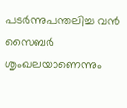പടർന്നുപന്തലിച്ച വൻ സൈബർ ശൃംഖലയാണെന്നും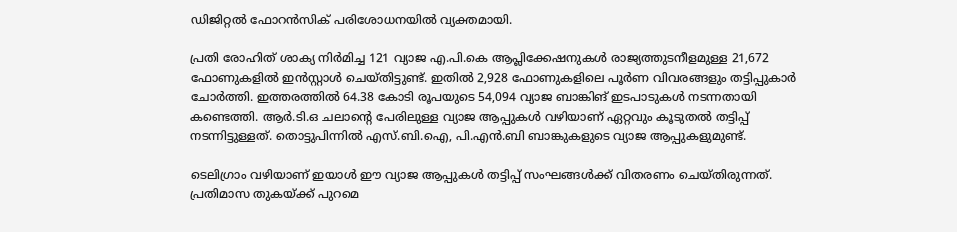ഡിജിറ്റൽ ഫോറൻസിക് പരിശോധനയിൽ വ്യക്തമായി.

പ്രതി രോഹിത് ശാക്യ നിർമിച്ച 121 വ്യാജ എ.പി.കെ ആപ്ലിക്കേഷനുകൾ രാജ്യത്തുടനീളമുള്ള 21,672 ഫോണുകളിൽ ഇൻസ്റ്റാൾ ചെയ്തിട്ടുണ്ട്. ഇതിൽ 2,928 ഫോണുകളിലെ പൂർണ വിവരങ്ങളും തട്ടിപ്പുകാർ ചോർത്തി. ഇത്തരത്തിൽ 64.38 കോടി രൂപയുടെ 54,094 വ്യാജ ബാങ്കിങ് ഇടപാടുകൾ നടന്നതായി കണ്ടെത്തി. ആർ.ടി.ഒ ചലാന്റെ പേരിലുള്ള വ്യാജ ആപ്പുകൾ വഴിയാണ് ഏറ്റവും കൂടുതൽ തട്ടിപ്പ് നടന്നിട്ടുള്ളത്. തൊട്ടുപിന്നിൽ എസ്.ബി.ഐ, പി.എൻ.ബി ബാങ്കുകളുടെ വ്യാജ ആപ്പുകളുമുണ്ട്.

ടെലിഗ്രാം വഴിയാണ് ഇയാൾ ഈ വ്യാജ ആപ്പുകൾ തട്ടിപ്പ് സംഘങ്ങൾക്ക് വിതരണം ചെയ്തിരുന്നത്. പ്രതിമാസ തുകയ്ക്ക് പുറമെ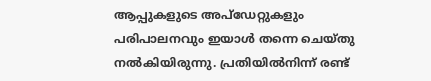ആപ്പുകളുടെ അപ്‌ഡേറ്റുകളും പരിപാലനവും ഇയാൾ തന്നെ ചെയ്തു നൽകിയിരുന്നു. പ്രതിയിൽനിന്ന് രണ്ട്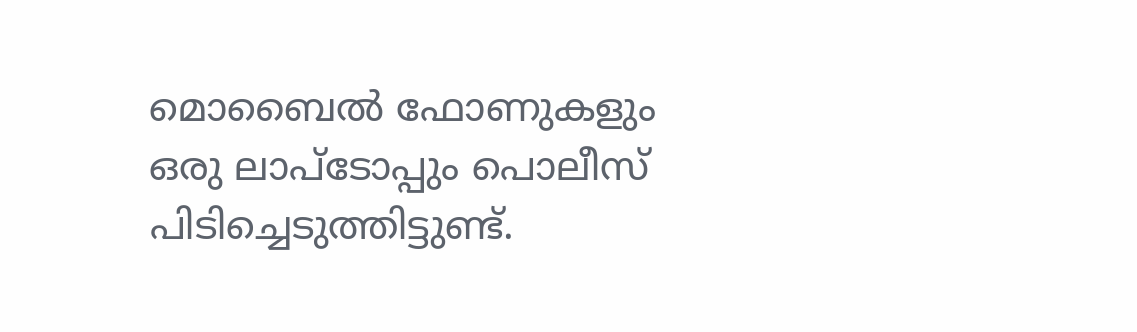മൊബൈൽ ഫോണുകളും ഒരു ലാപ്ടോപ്പും പൊലീസ് പിടിച്ചെടുത്തിട്ടുണ്ട്.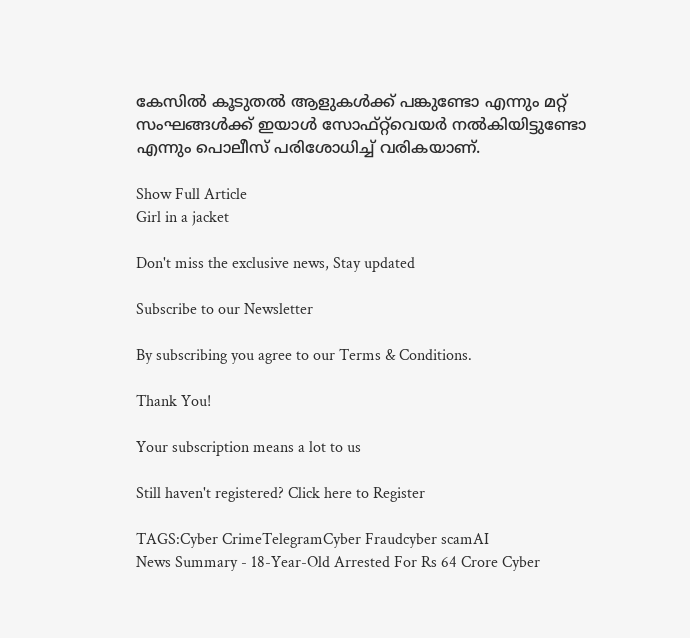കേസിൽ കൂടുതൽ ആളുകൾക്ക് പങ്കുണ്ടോ എന്നും മറ്റ് സംഘങ്ങൾക്ക് ഇയാൾ സോഫ്റ്റ്‌വെയർ നൽകിയിട്ടുണ്ടോ എന്നും പൊലീസ് പരിശോധിച്ച് വരികയാണ്.

Show Full Article
Girl in a jacket

Don't miss the exclusive news, Stay updated

Subscribe to our Newsletter

By subscribing you agree to our Terms & Conditions.

Thank You!

Your subscription means a lot to us

Still haven't registered? Click here to Register

TAGS:Cyber CrimeTelegramCyber Fraudcyber scamAI
News Summary - 18-Year-Old Arrested For Rs 64 Crore Cyber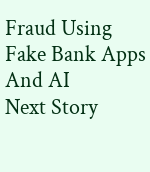Fraud Using Fake Bank Apps And AI
Next Story